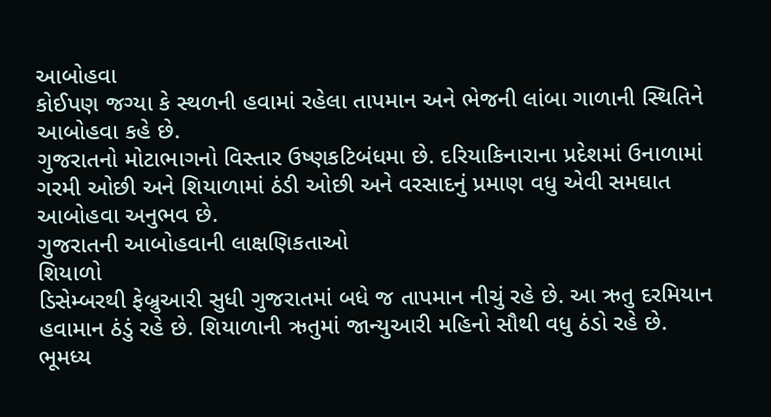આબોહવા
કોઈપણ જગ્યા કે સ્થળની હવામાં રહેલા તાપમાન અને ભેજની લાંબા ગાળાની સ્થિતિને આબોહવા કહે છે.
ગુજરાતનો મોટાભાગનો વિસ્તાર ઉષ્ણકટિબંધમા છે. દરિયાકિનારાના પ્રદેશમાં ઉનાળામાં ગરમી ઓછી અને શિયાળામાં ઠંડી ઓછી અને વરસાદનું પ્રમાણ વધુ એવી સમઘાત આબોહવા અનુભવ છે.
ગુજરાતની આબોહવાની લાક્ષણિકતાઓ
શિયાળો
ડિસેમ્બરથી ફેબ્રુઆરી સુધી ગુજરાતમાં બધે જ તાપમાન નીચું રહે છે. આ ઋતુ દરમિયાન હવામાન ઠંડું રહે છે. શિયાળાની ઋતુમાં જાન્યુઆરી મહિનો સૌથી વધુ ઠંડો રહે છે. ભૂમધ્ય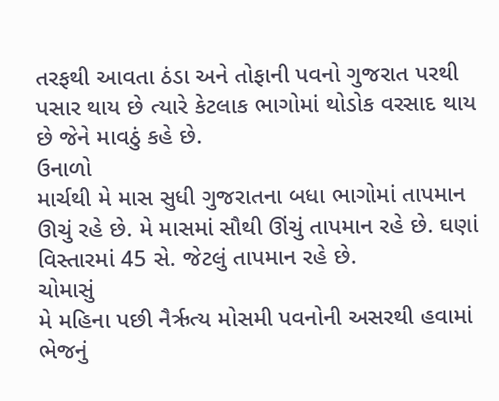તરફથી આવતા ઠંડા અને તોફાની પવનો ગુજરાત પરથી પસાર થાય છે ત્યારે કેટલાક ભાગોમાં થોડોક વરસાદ થાય છે જેને માવઠું કહે છે.
ઉનાળો
માર્ચથી મે માસ સુધી ગુજરાતના બધા ભાગોમાં તાપમાન ઊચું રહે છે. મે માસમાં સૌથી ઊંચું તાપમાન રહે છે. ઘણાં વિસ્તારમાં 45 સે. જેટલું તાપમાન રહે છે.
ચોમાસું
મે મહિના પછી નૈર્ઋત્ય મોસમી પવનોની અસરથી હવામાં ભેજનું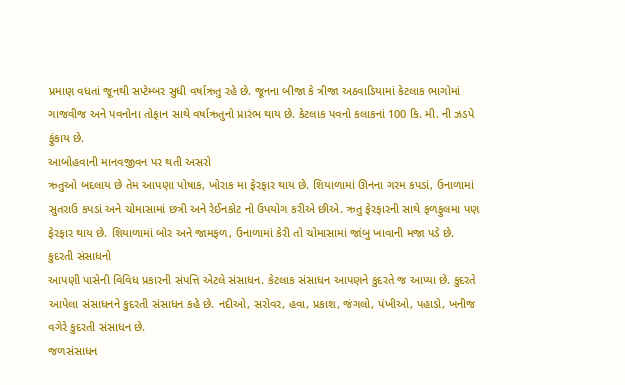પ્રમાણ વધતાં જૂનથી સપ્ટેમ્બર સુધી વર્ષાઋતુ રહે છે. જૂનના બીજા કે ત્રીજા અઠવાડિયામાં કેટલાક ભાગોમાં ગાજવીજ અને પવનોના તોફાન સાથે વર્ષાઋતુનો પ્રારંભ થાય છે. કેટલાક પવનો કલાકનાં 100 કિ. મી. ની ઝડપે ફુંકાય છે.
આબોહવાની માનવજીવન પર થતી અસરો
ઋતુઓ બદલાય છે તેમ આપણા પોષાક, ખોરાક મા ફેરફાર થાય છે. શિયાળામાં ઊનના ગરમ કપડાં, ઉનાળામાં સુતરાઉ કપડાં અને ચોમાસામાં છત્રી અને રેઈનકોટ નો ઉપયોગ કરીએ છીએ. ઋતુ ફેરફારની સાથે ફળફુલમા પણ ફેરફાર થાય છે. શિયાળામાં બોર અને જામફળ, ઉનાળામાં કેરી તો ચોમાસામાં જાંબુ ખાવાની મજા પડે છે.
કુદરતી સંસાધનો
આપણી પાસેની વિવિધ પ્રકારની સંપત્તિ એટલે સંસાધન. કેટલાક સંસાધન આપણને કુદરતે જ આપ્યા છે. કુદરતે આપેલા સંસાધનને કુદરતી સંસાધન કહે છે. નદીઓ, સરોવર, હવા, પ્રકાશ, જંગલો, પંખીઓ, પહાડો, ખનીજ વગેરે કુદરતી સંસાધન છે.
જળસંસાધન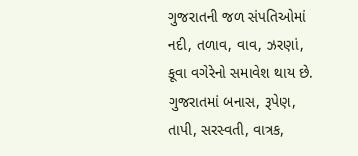ગુજરાતની જળ સંપતિઓમાં નદી, તળાવ, વાવ, ઝરણાં, કૂવા વગેરેનો સમાવેશ થાય છે. ગુજરાતમાં બનાસ, રૂપેણ, તાપી, સરસ્વતી, વાત્રક,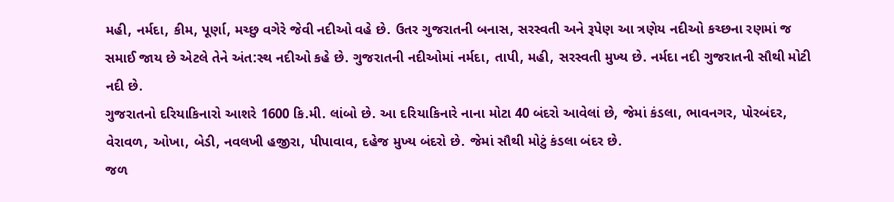મહી, નર્મદા, કીમ, પૂર્ણા, મચ્છુ વગેરે જેવી નદીઓ વહે છે. ઉતર ગુજરાતની બનાસ, સરસ્વતી અને રૂપેણ આ ત્રણેય નદીઓ કચ્છના રણમાં જ સમાઈ જાય છે એટલે તેને અંત:સ્થ નદીઓ કહે છે. ગુજરાતની નદીઓમાં નર્મદા, તાપી, મહી, સરસ્વતી મુખ્ય છે. નર્મદા નદી ગુજરાતની સૌથી મોટી નદી છે.
ગુજરાતનો દરિયાકિનારો આશરે 1600 કિ.મી. લાંબો છે. આ દરિયાકિનારે નાના મોટા 40 બંદરો આવેલાં છે, જેમાં કંડલા, ભાવનગર, પોરબંદર, વેરાવળ, ઓખા, બેડી, નવલખી હજીરા, પીપાવાવ, દહેજ મુખ્ય બંદરો છે. જેમાં સૌથી મોટું કંડલા બંદર છે.
જળ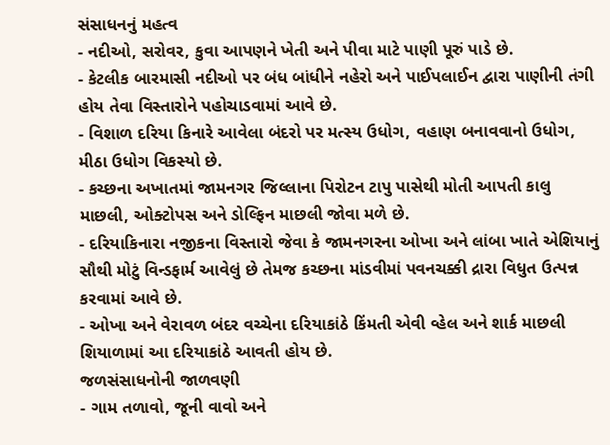સંસાધનનું મહત્વ
- નદીઓ, સરોવર, કુવા આપણને ખેતી અને પીવા માટે પાણી પૂરું પાડે છે.
- કેટલીક બારમાસી નદીઓ પર બંધ બાંધીને નહેરો અને પાઈપલાઈન દ્વારા પાણીની તંગી હોય તેવા વિસ્તારોને પહોચાડવામાં આવે છે.
- વિશાળ દરિયા કિનારે આવેલા બંદરો પર મત્સ્ય ઉધોગ, વહાણ બનાવવાનો ઉધોગ, મીઠા ઉધોગ વિકસ્યો છે.
- કચ્છના અખાતમાં જામનગર જિલ્લાના પિરોટન ટાપુ પાસેથી મોતી આપતી કાલુ માછલી, ઓક્ટોપસ અને ડોલ્ફિન માછલી જોવા મળે છે.
- દરિયાકિનારા નજીકના વિસ્તારો જેવા કે જામનગરના ઓખા અને લાંબા ખાતે એશિયાનું સૌથી મોટું વિન્ડફાર્મ આવેલું છે તેમજ કચ્છના માંડવીમાં પવનચક્કી દ્રારા વિધુત ઉત્પન્ન કરવામાં આવે છે.
- ઓખા અને વેરાવળ બંદર વચ્ચેના દરિયાકાંઠે કિંમતી એવી વ્હેલ અને શાર્ક માછલી શિયાળામાં આ દરિયાકાંઠે આવતી હોય છે.
જળસંસાધનોની જાળવણી
- ગામ તળાવો, જૂની વાવો અને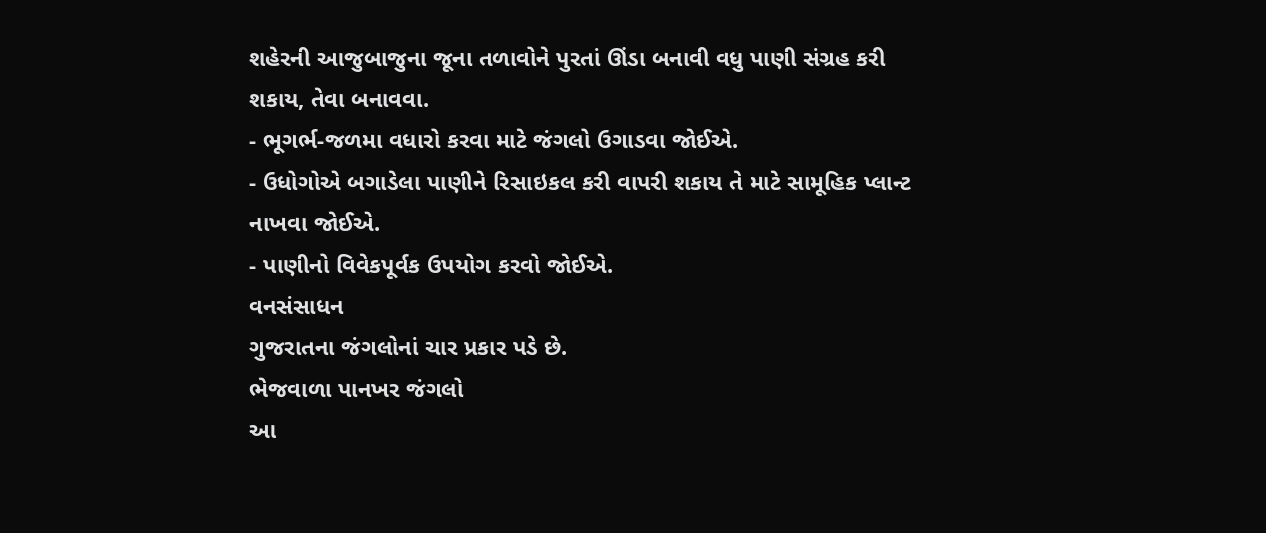શહેરની આજુબાજુના જૂના તળાવોને પુરતાં ઊંડા બનાવી વધુ પાણી સંગ્રહ કરી શકાય, તેવા બનાવવા.
- ભૂગર્ભ-જળમા વધારો કરવા માટે જંગલો ઉગાડવા જોઈએ.
- ઉધોગોએ બગાડેલા પાણીને રિસાઇકલ કરી વાપરી શકાય તે માટે સામૂહિક પ્લાન્ટ નાખવા જોઈએ.
- પાણીનો વિવેકપૂર્વક ઉપયોગ કરવો જોઈએ.
વનસંસાધન
ગુજરાતના જંગલોનાં ચાર પ્રકાર પડે છે.
ભેજવાળા પાનખર જંગલો
આ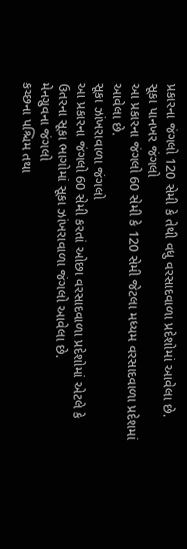પ્રકારના જંગલો 120 સેમી કે તેથી વધુ વરસાદવાળા પ્રદેશોમાં આવેલા છે.
સૂકા પાનખર જંગલો
આ પ્રકારના જંગલો 60 સેમી કે 120 સેમી જેટલા મધ્યમ વરસાદવાળા પ્રદેશમાં આવેલા છે.
સૂકા ઝાંખરાવાળા જંગલો
આ પ્રકારના જંગલો 60 સેમી કરતાં ઓછા વરસાદવાળા પ્રદેશોમાં એટલે કે ઉતરના સૂકા ભાગોમાં સૂકા ઝાંખરાવાળા જંગલો આવેલા છે.
મેનગ્રુવના જંગલો
કચ્છના પશ્ચિમ તથા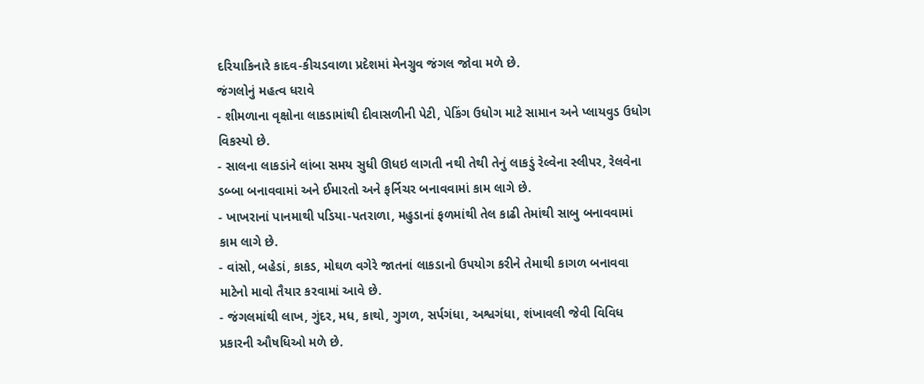દરિયાકિનારે કાદવ-કીચડવાળા પ્રદેશમાં મેનગ્રુવ જંગલ જોવા મળે છે.
જંગલોનું મહત્વ ધરાવે
- શીમળાના વૃક્ષોના લાકડામાંથી દીવાસળીની પેટી, પેકિંગ ઉધોગ માટે સામાન અને પ્લાયવુડ ઉધોગ વિકસ્યો છે.
- સાલના લાકડાંને લાંબા સમય સુધી ઊધઇ લાગતી નથી તેથી તેનું લાકડું રેલ્વેના સ્લીપર, રેલવેના ડબ્બા બનાવવામાં અને ઈમારતો અને ફર્નિચર બનાવવામાં કામ લાગે છે.
- ખાખરાનાં પાનમાથી પડિયા-પતરાળા, મહુડાનાં ફળમાંથી તેલ કાઢી તેમાંથી સાબુ બનાવવામાં કામ લાગે છે.
- વાંસો, બહેડાં, કાકડ, મોઘળ વગેરે જાતનાં લાકડાનો ઉપયોગ કરીને તેમાથી કાગળ બનાવવા માટેનો માવો તૈયાર કરવામાં આવે છે.
- જંગલમાંથી લાખ, ગુંદર, મધ, કાથો, ગુગળ, સર્પગંધા, અશ્વગંધા, શંખાવલી જેવી વિવિધ પ્રકારની ઔષધિઓ મળે છે.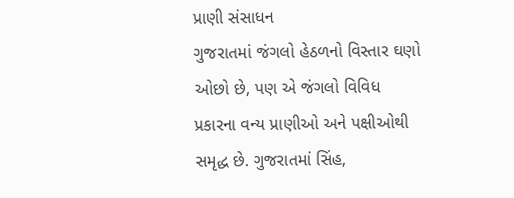પ્રાણી સંસાધન
ગુજરાતમાં જંગલો હેઠળનો વિસ્તાર ઘણો ઓછો છે, પણ એ જંગલો વિવિધ પ્રકારના વન્ય પ્રાણીઓ અને પક્ષીઓથી સમૃદ્ધ છે. ગુજરાતમાં સિંહ,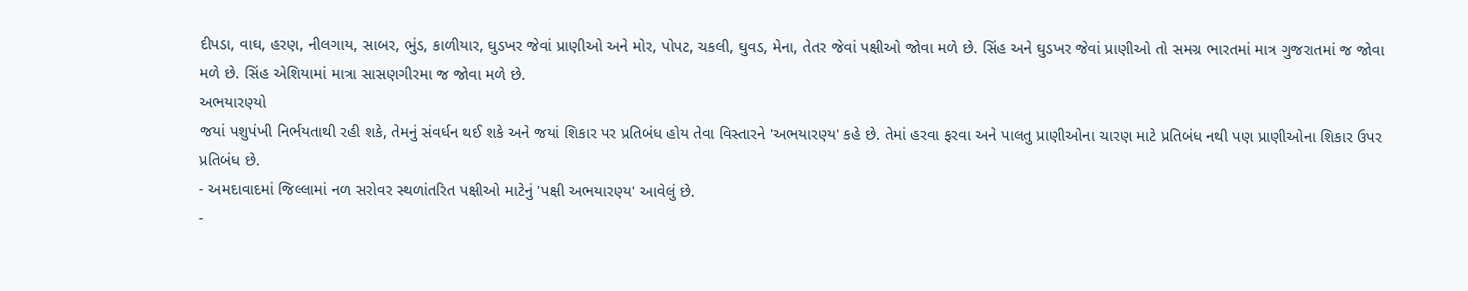દીપડા, વાઘ, હરણ, નીલગાય, સાબર, ભુંડ, કાળીયાર, ઘુડખર જેવાં પ્રાણીઓ અને મોર, પોપટ, ચકલી, ઘુવડ, મેના, તેતર જેવાં પક્ષીઓ જોવા મળે છે. સિંહ અને ઘુડખર જેવાં પ્રાણીઓ તો સમગ્ર ભારતમાં માત્ર ગુજરાતમાં જ જોવા મળે છે. સિંહ એશિયામાં માત્રા સાસણગીરમા જ જોવા મળે છે.
અભયારણ્યો
જયાં પશુપંખી નિર્ભયતાથી રહી શકે, તેમનું સંવર્ધન થઈ શકે અને જયાં શિકાર પર પ્રતિબંધ હોય તેવા વિસ્તારને 'અભયારણ્ય' કહે છે. તેમાં હરવા ફરવા અને પાલતુ પ્રાણીઓના ચારણ માટે પ્રતિબંધ નથી પણ પ્રાણીઓના શિકાર ઉપર પ્રતિબંધ છે.
- અમદાવાદમાં જિલ્લામાં નળ સરોવર સ્થળાંતરિત પક્ષીઓ માટેનું 'પક્ષી અભયારણ્ય' આવેલું છે.
-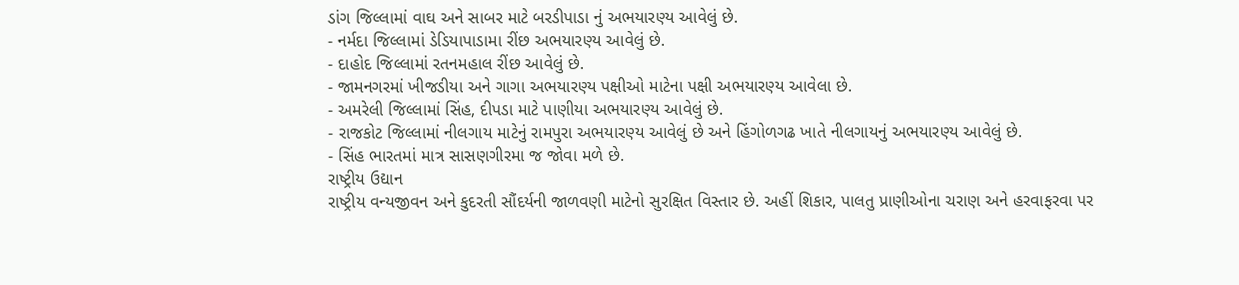ડાંગ જિલ્લામાં વાઘ અને સાબર માટે બરડીપાડા નું અભયારણ્ય આવેલું છે.
- નર્મદા જિલ્લામાં ડેડિયાપાડામા રીંછ અભયારણ્ય આવેલું છે.
- દાહોદ જિલ્લામાં રતનમહાલ રીંછ આવેલું છે.
- જામનગરમાં ખીજડીયા અને ગાગા અભયારણ્ય પક્ષીઓ માટેના પક્ષી અભયારણ્ય આવેલા છે.
- અમરેલી જિલ્લામાં સિંહ, દીપડા માટે પાણીયા અભયારણ્ય આવેલું છે.
- રાજકોટ જિલ્લામાં નીલગાય માટેનું રામપુરા અભયારણ્ય આવેલું છે અને હિંગોળગઢ ખાતે નીલગાયનું અભયારણ્ય આવેલું છે.
- સિંહ ભારતમાં માત્ર સાસણગીરમા જ જોવા મળે છે.
રાષ્ટ્રીય ઉદ્યાન
રાષ્ટ્રીય વન્યજીવન અને કુદરતી સૌંદર્યની જાળવણી માટેનો સુરક્ષિત વિસ્તાર છે. અહીં શિકાર, પાલતુ પ્રાણીઓના ચરાણ અને હરવાફરવા પર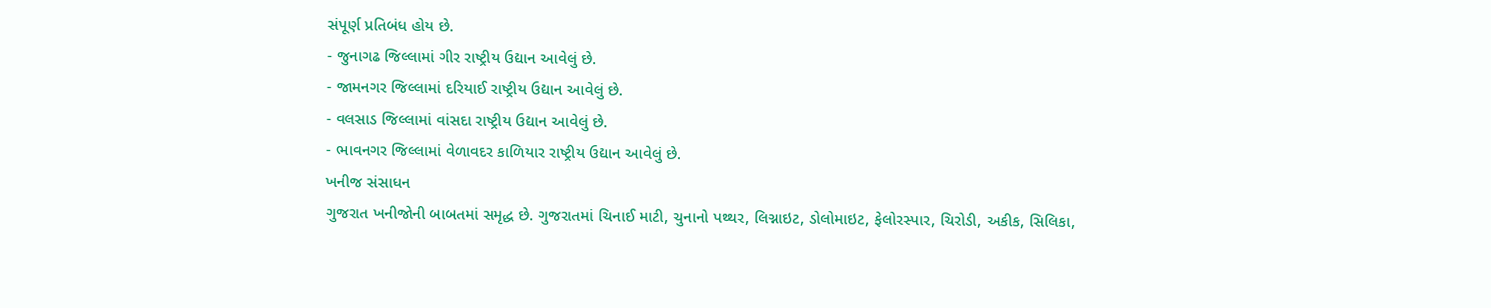સંપૂર્ણ પ્રતિબંધ હોય છે.
- જુનાગઢ જિલ્લામાં ગીર રાષ્ટ્રીય ઉદ્યાન આવેલું છે.
- જામનગર જિલ્લામાં દરિયાઈ રાષ્ટ્રીય ઉદ્યાન આવેલું છે.
- વલસાડ જિલ્લામાં વાંસદા રાષ્ટ્રીય ઉદ્યાન આવેલું છે.
- ભાવનગર જિલ્લામાં વેળાવદર કાળિયાર રાષ્ટ્રીય ઉદ્યાન આવેલું છે.
ખનીજ સંસાધન
ગુજરાત ખનીજોની બાબતમાં સમૃદ્ધ છે. ગુજરાતમાં ચિનાઈ માટી, ચુનાનો પથ્થર, લિગ્નાઇટ, ડોલોમાઇટ, ફેલોરસ્પાર, ચિરોડી, અકીક, સિલિકા,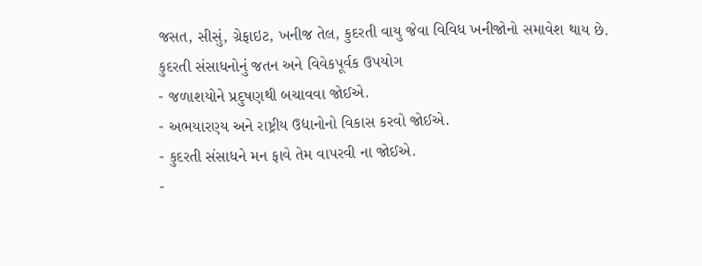જસત, સીસું, ગ્રેફાઇટ, ખનીજ તેલ, કુદરતી વાયુ જેવા વિવિધ ખનીજોનો સમાવેશ થાય છે.
કુદરતી સંસાધનોનું જતન અને વિવેકપૂર્વક ઉપયોગ
- જળાશયોને પ્રદુષણથી બચાવવા જોઈએ.
- અભયારણ્ય અને રાષ્ટ્રીય ઉદ્યાનોનો વિકાસ કરવો જોઈએ.
- કુદરતી સંસાધને મન ફાવે તેમ વાપરવી ના જોઈએ.
-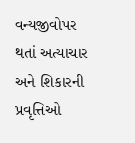વન્યજીવોપર થતાં અત્યાચાર અને શિકારની પ્રવૃત્તિઓ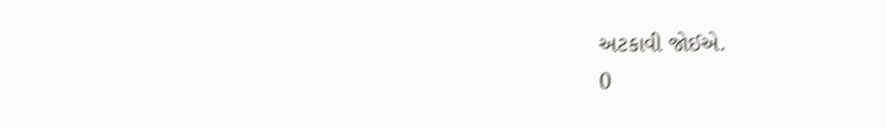અટકાવી જોઈએ.
0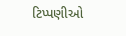ટિપ્પણીઓ